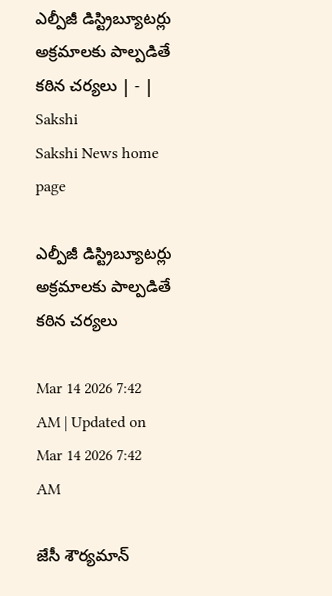ఎల్పీజీ డిస్ట్రిబ్యూటర్లు అక్రమాలకు పాల్పడితే కఠిన చర్యలు | - | Sakshi
Sakshi News home page

ఎల్పీజీ డిస్ట్రిబ్యూటర్లు అక్రమాలకు పాల్పడితే కఠిన చర్యలు

Mar 14 2026 7:42 AM | Updated on Mar 14 2026 7:42 AM

జేసీ శౌర్యమాన్‌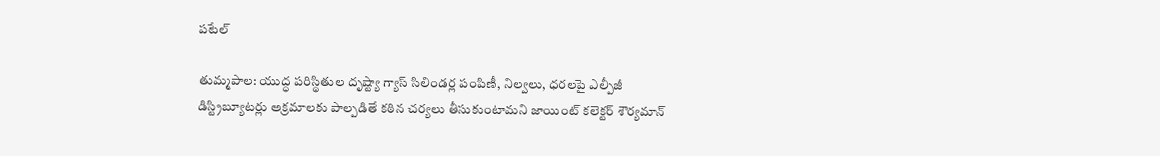పటేల్‌

తుమ్మపాల: యుద్ధ పరిస్థితుల దృష్ట్యా గ్యాస్‌ సిలిండర్ల పంపిణీ, నిల్వలు, ధరలపై ఎల్పీజీ డిస్ట్రిబ్యూటర్లు అక్రమాలకు పాల్పడితే కఠిన చర్యలు తీసుకుంటామని జాయింట్‌ కలెక్టర్‌ శౌర్యమాన్‌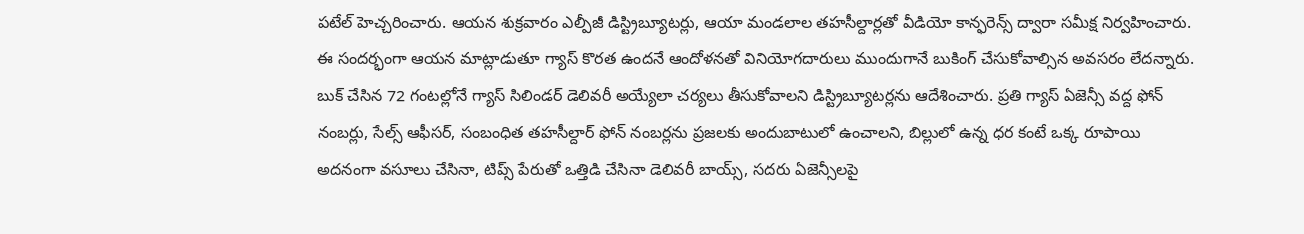పటేల్‌ హెచ్చరించారు. ఆయన శుక్రవారం ఎల్పీజీ డిస్ట్రిబ్యూటర్లు, ఆయా మండలాల తహసీల్దార్లతో వీడియో కాన్ఫరెన్స్‌ ద్వారా సమీక్ష నిర్వహించారు. ఈ సందర్భంగా ఆయన మాట్లాడుతూ గ్యాస్‌ కొరత ఉందనే ఆందోళనతో వినియోగదారులు ముందుగానే బుకింగ్‌ చేసుకోవాల్సిన అవసరం లేదన్నారు. బుక్‌ చేసిన 72 గంటల్లోనే గ్యాస్‌ సిలిండర్‌ డెలివరీ అయ్యేలా చర్యలు తీసుకోవాలని డిస్ట్రిబ్యూటర్లను ఆదేశించారు. ప్రతి గ్యాస్‌ ఏజెన్సీ వద్ద ఫోన్‌ నంబర్లు, సేల్స్‌ ఆఫీసర్‌, సంబంధిత తహసీల్దార్‌ ఫోన్‌ నంబర్లను ప్రజలకు అందుబాటులో ఉంచాలని, బిల్లులో ఉన్న ధర కంటే ఒక్క రూపాయి అదనంగా వసూలు చేసినా, టిప్స్‌ పేరుతో ఒత్తిడి చేసినా డెలివరీ బాయ్స్‌, సదరు ఏజెన్సీలపై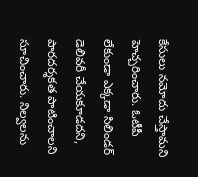కేసులు నమోదు చేస్తామని హెచ్చరించారు. ఓటీపీ లేకుండా ఎక్కడా సిలిండర్‌ డెలివరీ చేయకూడదని, పారదర్శకత పాటించాలని సూచించారు. నిల్వలను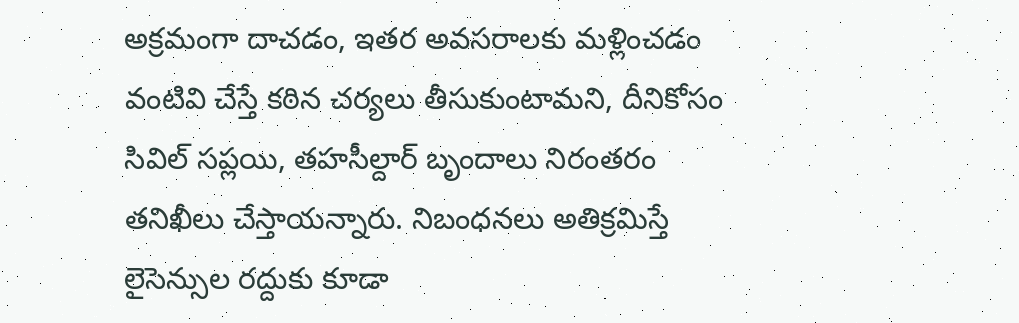అక్రమంగా దాచడం, ఇతర అవసరాలకు మళ్లించడం వంటివి చేస్తే కఠిన చర్యలు తీసుకుంటామని, దీనికోసం సివిల్‌ సప్లయి, తహసీల్దార్‌ బృందాలు నిరంతరం తనిఖీలు చేస్తాయన్నారు. నిబంధనలు అతిక్రమిస్తే లైసెన్సుల రద్దుకు కూడా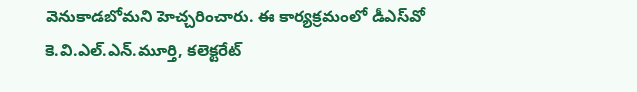వెనుకాడబోమని హెచ్చరించారు. ఈ కార్యక్రమంలో డీఎస్‌వో కె.వి.ఎల్‌.ఎన్‌.మూర్తి, కలెక్టరేట్‌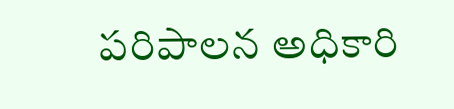పరిపాలన అధికారి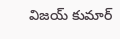విజయ్‌ కుమార్‌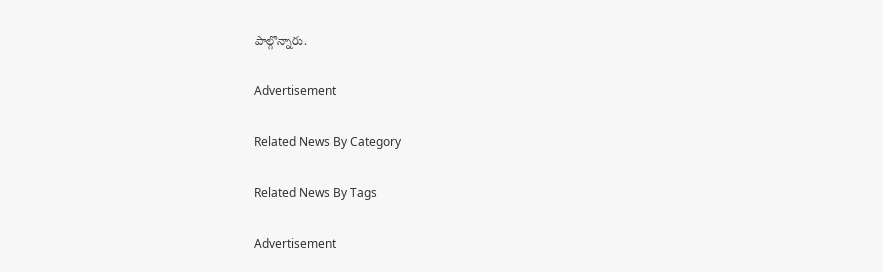పాల్గొన్నారు.

Advertisement

Related News By Category

Related News By Tags

Advertisement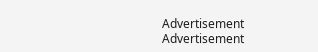Advertisement
Advertisement